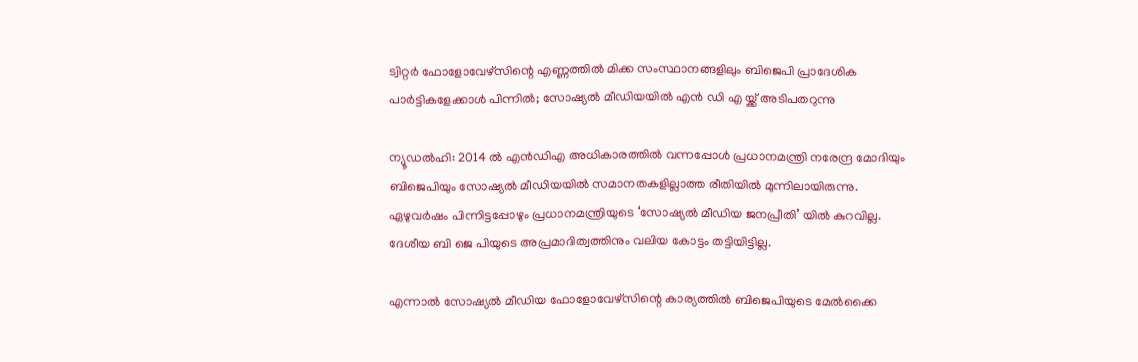ട്വിറ്റർ ഫോളോവേഴ്സിന്റെ എണ്ണത്തിൽ മിക്ക സംസ്ഥാനങ്ങളിലും ബിജെപി പ്രാദേശിക പാർട്ടികളേക്കാൾ പിന്നിൽ; സോഷ്യൽ മീഡിയയിൽ എൻ ഡി എ യ്ക്ക് അടിപതറുന്നു

ന്യൂഡൽഹി: 2014 ൽ എൻ‌ഡി‌എ അധികാരത്തിൽ വന്നപ്പോൾ പ്രധാനമന്ത്രി നരേന്ദ്ര മോദിയും ബിജെപിയും സോഷ്യൽ മീഡിയയിൽ സമാനതകളില്ലാത്ത രീതിയിൽ മുന്നിലായിരുന്നു. ഏഴുവർഷം പിന്നിട്ടപ്പോഴും പ്രധാനമന്ത്രിയുടെ ‘സോഷ്യൽ മീഡിയ ജനപ്രീതി’ യിൽ കുറവില്ല. ദേശീയ ബി ജെ പിയുടെ അപ്രമാദിത്വത്തിനും വലിയ കോട്ടം തട്ടിയിട്ടില്ല.

എന്നാൽ സോഷ്യൽ മീഡിയ ഫോളോവേഴ്സിന്റെ കാര്യത്തിൽ ബിജെപിയുടെ മേൽക്കൈ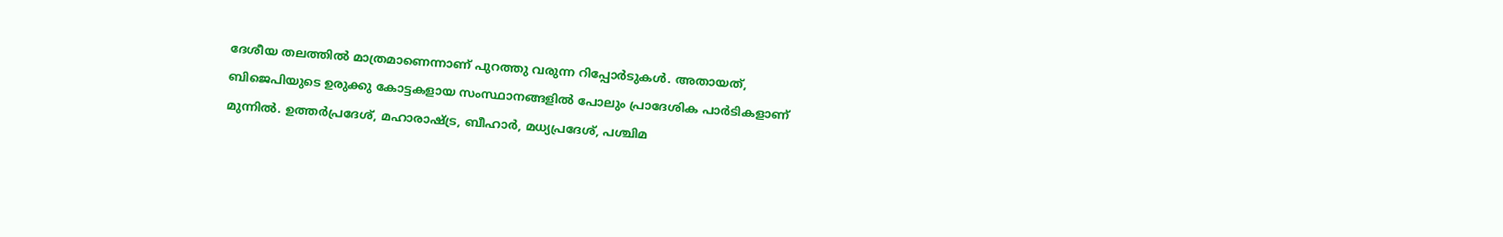ദേശീയ തലത്തിൽ മാത്രമാണെന്നാണ് പുറത്തു വരുന്ന റിപ്പോർടുകൾ. അതായത്, ബിജെപിയുടെ ഉരുക്കു കോട്ടകളായ സംസ്ഥാനങ്ങളിൽ പോലും പ്രാദേശിക പാർടികളാണ് മുന്നിൽ. ഉത്തർപ്രദേശ്, മഹാരാഷ്ട്ര, ബീഹാർ, മധ്യപ്രദേശ്, പശ്ചിമ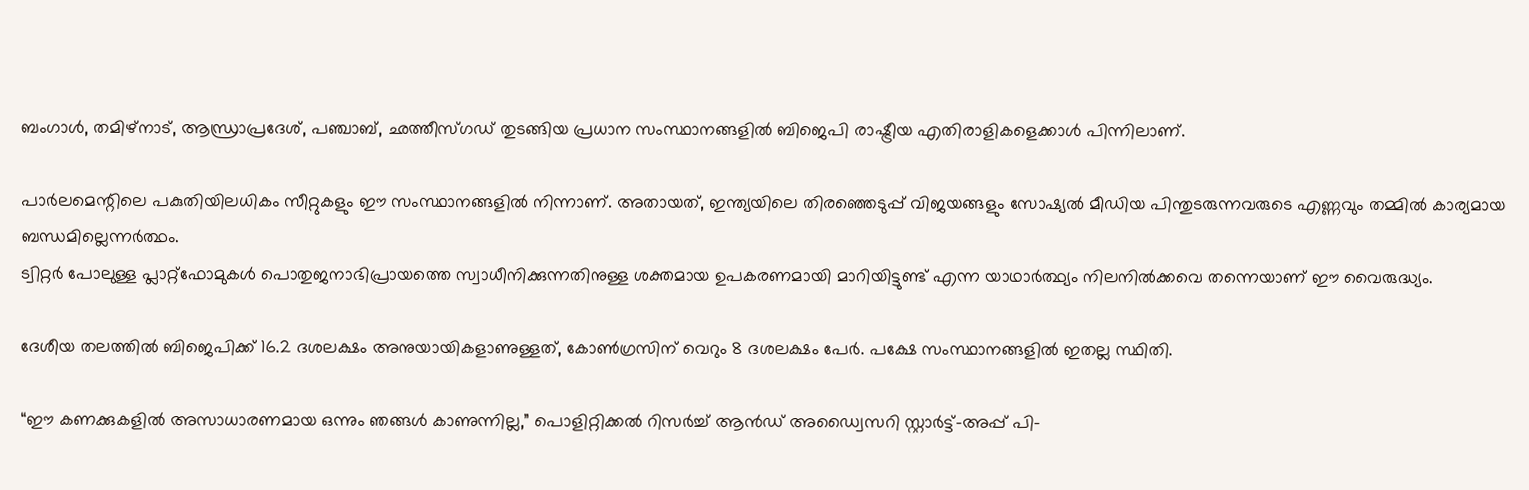ബംഗാൾ, തമിഴ്‌നാട്, ആന്ധ്രാപ്രദേശ്, പഞ്ചാബ്, ഛത്തീസ്ഗഡ് തുടങ്ങിയ പ്രധാന സംസ്ഥാനങ്ങളിൽ ബിജെപി രാഷ്ട്രീയ എതിരാളികളെക്കാൾ പിന്നിലാണ്.

പാർലമെന്റിലെ പകുതിയിലധികം സീറ്റുകളും ഈ സംസ്ഥാനങ്ങളിൽ നിന്നാണ്. അതായത്, ഇന്ത്യയിലെ തിരഞ്ഞെടുപ്പ് വിജയങ്ങളും സോഷ്യൽ മീഡിയ പിന്തുടരുന്നവരുടെ എണ്ണവും തമ്മിൽ കാര്യമായ ബന്ധമില്ലെന്നർത്ഥം.
ട്വിറ്റർ പോലുള്ള പ്ലാറ്റ്‌ഫോമുകൾ പൊതുജനാഭിപ്രായത്തെ സ്വാധീനിക്കുന്നതിനുള്ള ശക്തമായ ഉപകരണമായി മാറിയിട്ടുണ്ട് എന്ന യാഥാർത്ഥ്യം നിലനിൽക്കവെ തന്നെയാണ് ഈ വൈരുദ്ധ്യം.

ദേശീയ തലത്തിൽ ബിജെപിക്ക് 16.2 ദശലക്ഷം അനുയായികളാണുള്ളത്, കോൺഗ്രസിന് വെറും 8 ദശലക്ഷം പേർ. പക്ഷേ സംസ്ഥാനങ്ങളിൽ ഇതല്ല സ്ഥിതി.

“ഈ കണക്കുകളിൽ അസാധാരണമായ ഒന്നും ഞങ്ങൾ കാണുന്നില്ല,” പൊളിറ്റിക്കൽ റിസർച്ച് ആൻഡ് അഡ്വൈസറി സ്റ്റാർട്ട്-അപ്പ് പി-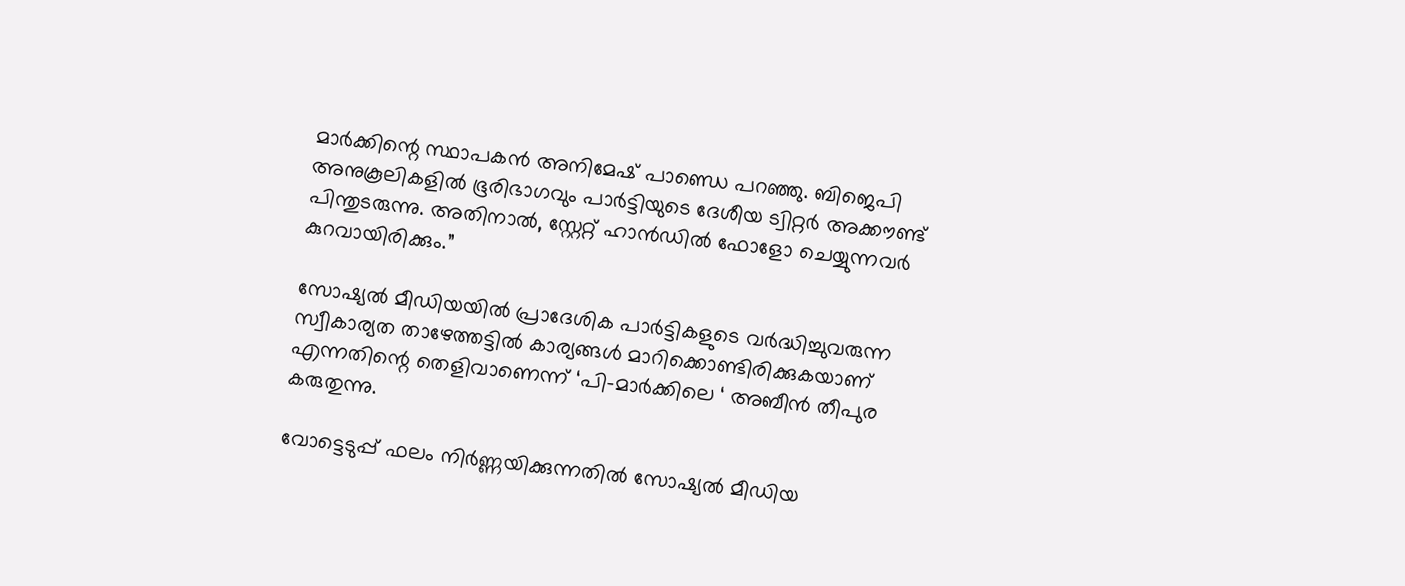മാർക്കിന്റെ സ്ഥാപകൻ അനിമേഷ് പാണ്ഡെ പറഞ്ഞു. ബിജെപി അനുകൂലികളിൽ ഭൂരിഭാഗവും പാർട്ടിയുടെ ദേശീയ ട്വിറ്റർ അക്കൗണ്ട് പിന്തുടരുന്നു. അതിനാൽ, സ്റ്റേറ്റ് ഹാൻഡിൽ ഫോളോ ചെയ്യുന്നവർ കുറവായിരിക്കും.”

സോഷ്യൽ മീഡിയയിൽ പ്രാദേശിക പാർട്ടികളുടെ വർദ്ധിച്ചുവരുന്ന സ്വീകാര്യത താഴേത്തട്ടിൽ കാര്യങ്ങൾ മാറിക്കൊണ്ടിരിക്കുകയാണ് എന്നതിന്റെ തെളിവാണെന്ന് ‘പി-മാർക്കിലെ ‘ അബീൻ തീപുര കരുതുന്നു.

വോട്ടെടുപ്പ് ഫലം നിർണ്ണയിക്കുന്നതിൽ സോഷ്യൽ മീഡിയ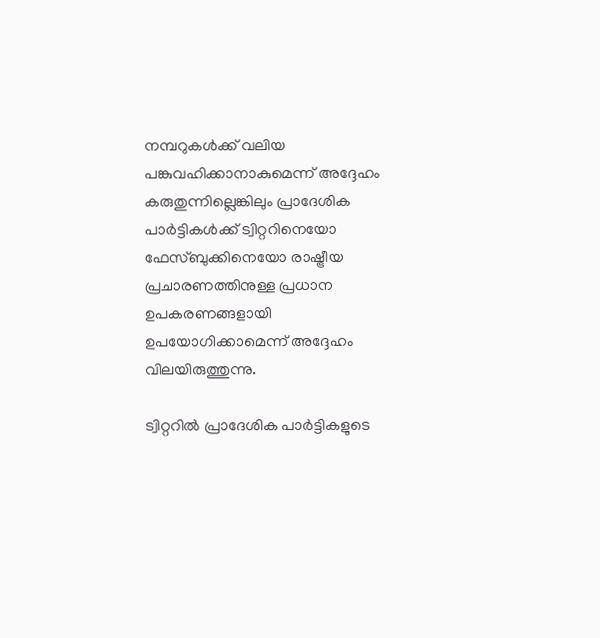നമ്പറുകൾക്ക് വലിയ പങ്കുവഹിക്കാനാകുമെന്ന് അദ്ദേഹം കരുതുന്നില്ലെങ്കിലും പ്രാദേശിക പാർട്ടികൾക്ക് ട്വിറ്ററിനെയോ ഫേസ്ബുക്കിനെയോ രാഷ്ട്രീയ പ്രചാരണത്തിനുള്ള പ്രധാന ഉപകരണങ്ങളായി ഉപയോഗിക്കാമെന്ന് അദ്ദേഹം വിലയിരുത്തുന്നു.

ട്വിറ്ററിൽ പ്രാദേശിക പാർട്ടികളുടെ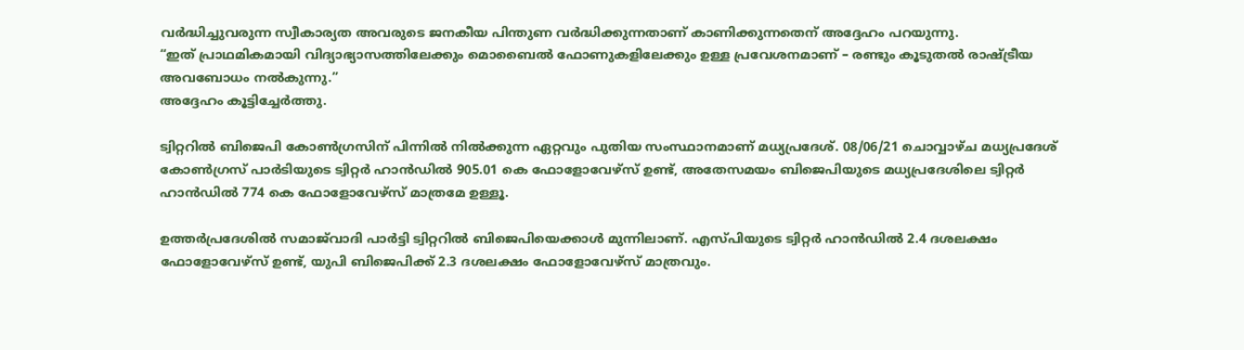വർദ്ധിച്ചുവരുന്ന സ്വീകാര്യത അവരുടെ ജനകീയ പിന്തുണ വർദ്ധിക്കുന്നതാണ് കാണിക്കുന്നതെന് അദ്ദേഹം പറയുന്നു.
“ഇത് പ്രാഥമികമായി വിദ്യാഭ്യാസത്തിലേക്കും മൊബൈൽ ഫോണുകളിലേക്കും ഉള്ള പ്രവേശനമാണ് – രണ്ടും കൂടുതൽ രാഷ്ട്രീയ അവബോധം നൽകുന്നു.”
അദ്ദേഹം കൂട്ടിച്ചേർത്തു.

ട്വിറ്ററിൽ ബിജെപി കോൺഗ്രസിന് പിന്നിൽ നിൽക്കുന്ന ഏറ്റവും പുതിയ സംസ്ഥാനമാണ് മധ്യപ്രദേശ്. 08/06/21 ചൊവ്വാഴ്ച മധ്യപ്രദേശ് കോൺഗ്രസ് പാർടിയുടെ ട്വിറ്റർ ഹാൻഡിൽ 905.01 കെ ഫോളോവേഴ്‌സ് ഉണ്ട്, അതേസമയം ബിജെപിയുടെ മധ്യപ്രദേശിലെ ട്വിറ്റർ ഹാൻഡിൽ 774 കെ ഫോളോവേഴ്‌സ് മാത്രമേ ഉള്ളൂ.

ഉത്തർപ്രദേശിൽ സമാജ്‌വാദി പാർട്ടി ട്വിറ്ററിൽ ബിജെപിയെക്കാൾ മുന്നിലാണ്. എസ്പിയുടെ ട്വിറ്റർ ഹാൻഡിൽ 2.4 ദശലക്ഷം ഫോളോവേഴ്‌സ് ഉണ്ട്, യുപി ബിജെപിക്ക് 2.3 ദശലക്ഷം ഫോളോവേഴ്‌സ് മാത്രവും.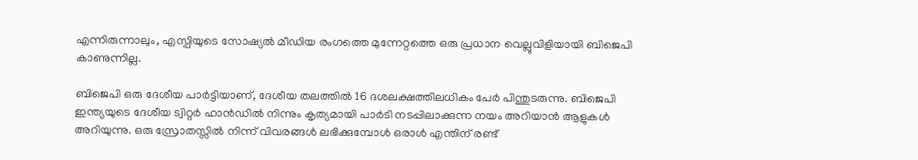എന്നിരുന്നാലും, എസ്പിയുടെ സോഷ്യൽ മീഡിയ രംഗത്തെ മുന്നേറ്റത്തെ ഒരു പ്രധാന വെല്ലുവിളിയായി ബിജെപി കാണുന്നില്ല.

ബിജെപി ഒരു ദേശീയ പാർട്ടിയാണ്, ദേശീയ തലത്തിൽ 16 ദശലക്ഷത്തിലധികം പേർ പിന്തുടരുന്നു. ബിജെപി ഇന്ത്യയുടെ ദേശീയ ട്വിറ്റർ ഹാൻഡിൽ നിന്നും കൃത്യമായി പാർടി നടപ്പിലാക്കുന്ന നയം അറിയാൻ ആളുകൾ അറിയുന്നു. ഒരു സ്രോതസ്സിൽ നിന്ന് വിവരങ്ങൾ ലഭിക്കുമ്പോൾ ഒരാൾ എന്തിന് രണ്ട്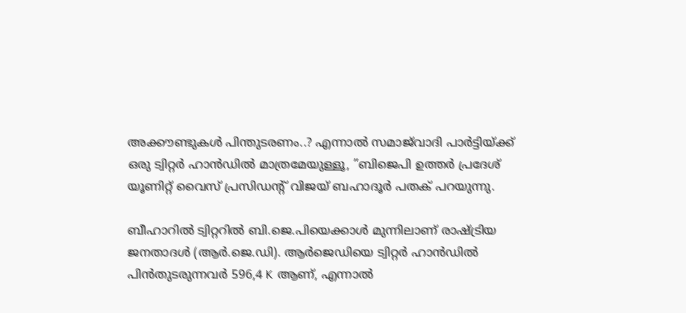അക്കൗണ്ടുകൾ പിന്തുടരണം..? എന്നാൽ സമാജ്‌വാദി പാർട്ടിയ്ക്ക് ഒരു ട്വിറ്റർ ഹാൻഡിൽ മാത്രമേയുള്ളൂ, ”ബിജെപി ഉത്തർ പ്രദേശ് യൂണിറ്റ് വൈസ് പ്രസിഡന്റ് വിജയ് ബഹാദൂർ പതക് പറയുന്നു.

ബീഹാറിൽ ട്വിറ്ററിൽ ബി.ജെ.പിയെക്കാൾ മുന്നിലാണ് രാഷ്ട്രിയ ജനതാദൾ (ആർ.ജെ.ഡി). ആർജെഡിയെ ട്വിറ്റർ ഹാൻഡിൽ പിൻതുടരുന്നവർ 596,4 K ആണ്, എന്നാൽ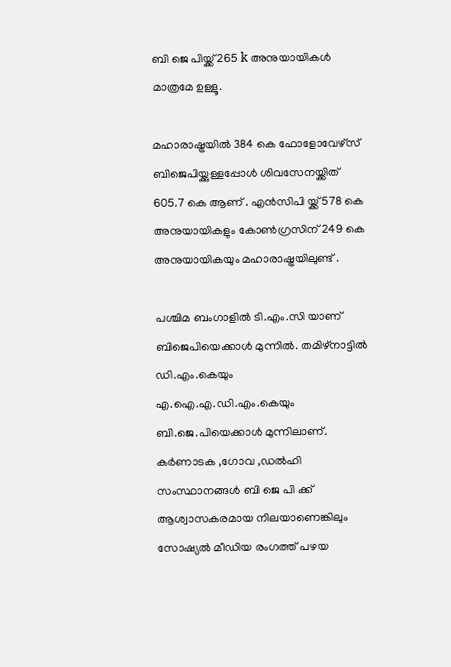ബി ജെ പിയ്ക്ക് 265 k അനുയായികൾ മാത്രമേ ഉള്ളൂ.

മഹാരാഷ്ട്രയിൽ 384 കെ ഫോളോവേഴ്‌സ് ബിജെപിയ്ക്കുള്ളപ്പോൾ ശിവസേനയ്ക്കിത് 605.7 കെ ആണ് . എൻ‌സി‌പി യ്ക്ക് 578 കെ അനുയായികളും കോൺഗ്രസിന് 249 കെ അനുയായികയും മഹാരാഷ്ട്രയിലുണ്ട് .

പശ്ചിമ ബംഗാളിൽ ടി.എം.സി യാണ് ബിജെപിയെക്കാൾ മുന്നിൽ. തമിഴ്‌നാട്ടിൽ ഡി.എം.കെയും എ.ഐ.എ.ഡി.എം.കെയും ബി.ജെ.പിയെക്കാൾ മുന്നിലാണ്.
കർണാടക ,ഗോവ ,ഡൽഹി സംസ്ഥാനങ്ങൾ ബി ജെ പി ക്ക് ആശ്വാസകരമായ നിലയാണെങ്കിലും സോഷ്യൽ മീഡിയ രംഗത്ത് പഴയ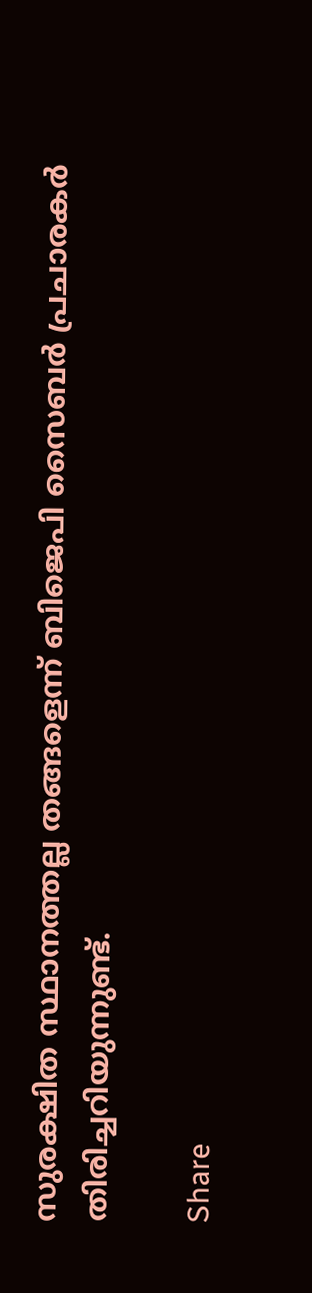സുരക്ഷിത സ്ഥാനത്തല്ല തങ്ങളെന്ന് ബിജെപി സൈബർ പ്രചാരകർ തിരിച്ചറിയുന്നുണ്ട്.

Share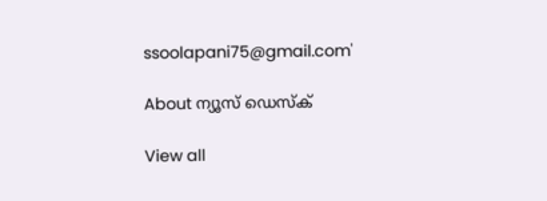ssoolapani75@gmail.com'

About ന്യൂസ് ഡെസ്ക്

View all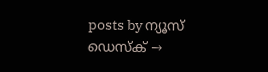posts by ന്യൂസ് ഡെസ്ക് →